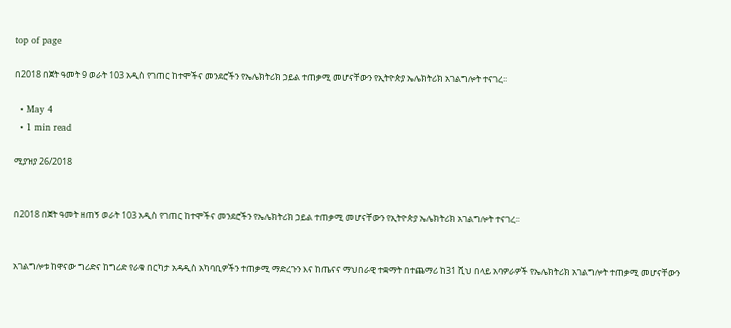top of page

በ2018 በጀት ዓመት 9 ወራት 103 አዲስ የገጠር ከተሞችና መንደሮችን የኤሌክትሪክ ኃይል ተጠቃሚ መሆናቸውን የኢትዮጵያ ኤሌክትሪክ አገልግሎት ተናገረ፡፡

  • May 4
  • 1 min read

ሚያዝያ 26/2018


በ2018 በጀት ዓመት ዘጠኝ ወራት 103 አዲስ የገጠር ከተሞችና መንደሮችን የኤሌክትሪክ ኃይል ተጠቃሚ መሆናቸውን የኢትዮጵያ ኤሌክትሪክ አገልግሎት ተናገረ፡፡


አገልግሎቱ ከዋናው ግሪድና ከግሪድ የራቁ በርካታ አዳዲስ አካባቢዎችን ተጠቃሚ ማድረጉን እና ከጤናና ማህበራዊ ተቋማት በተጨማሪ ከ31 ሺህ በላይ አባዎራዎች የኤሌክትሪክ አገልግሎት ተጠቃሚ መሆናቸውን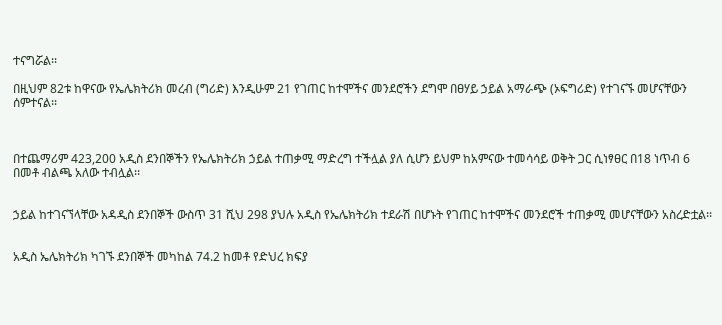ተናግሯል፡፡

በዚህም 82ቱ ከዋናው የኤሌክትሪክ መረብ (ግሪድ) እንዲሁም 21 የገጠር ከተሞችና መንደሮችን ደግሞ በፀሃይ ኃይል አማራጭ (ኦፍግሪድ) የተገናኙ መሆናቸውን ሰምተናል፡፡



በተጨማሪም 423,200 አዲስ ደንበኞችን የኤሌክትሪክ ኃይል ተጠቃሚ ማድረግ ተችሏል ያለ ሲሆን ይህም ከአምናው ተመሳሳይ ወቅት ጋር ሲነፃፀር በ18 ነጥብ 6 በመቶ ብልጫ አለው ተብሏል፡፡


ኃይል ከተገናኘላቸው አዳዲስ ደንበኞች ውስጥ 31 ሺህ 298 ያህሉ አዲስ የኤሌክትሪክ ተደራሽ በሆኑት የገጠር ከተሞችና መንደሮች ተጠቃሚ መሆናቸውን አስረድቷል፡፡


አዲስ ኤሌክትሪክ ካገኙ ደንበኞች መካከል 74.2 ከመቶ የድህረ ክፍያ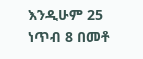እንዲሁም 25 ነጥብ 8 በመቶ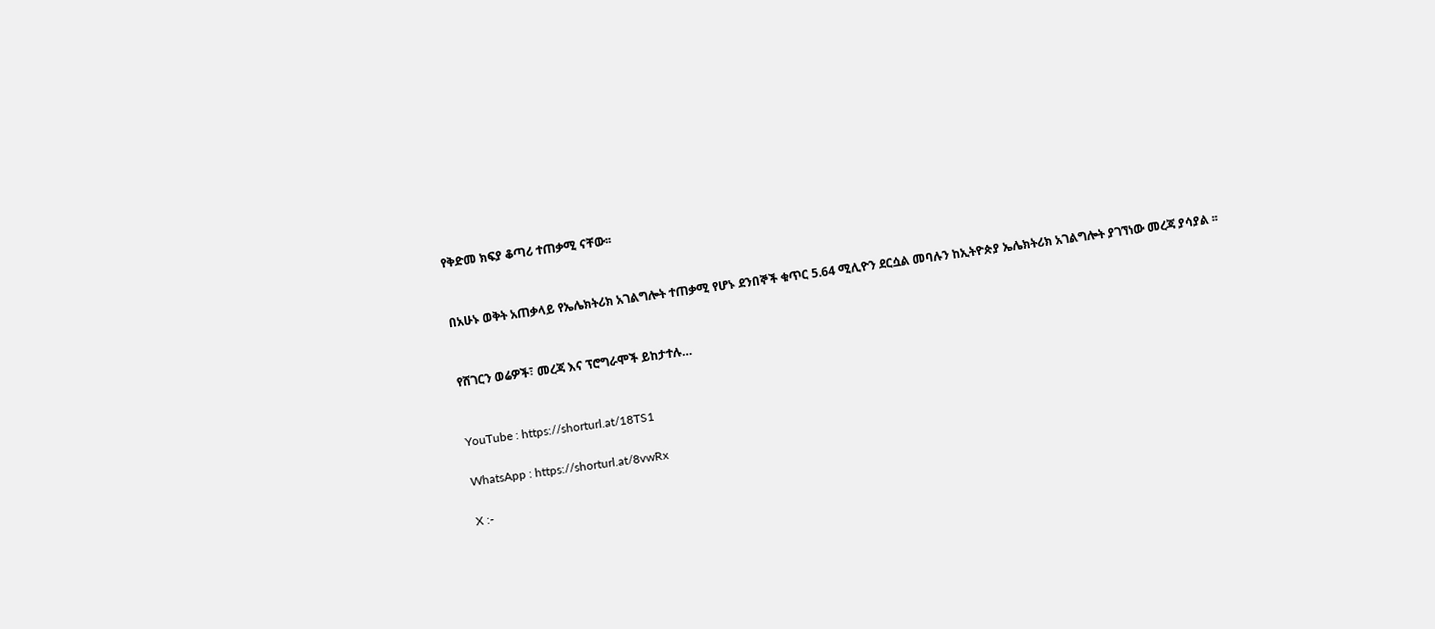የቅድመ ክፍያ ቆጣሪ ተጠቃሚ ናቸው፡፡


በአሁኑ ወቅት አጠቃላይ የኤሌክትሪክ አገልግሎት ተጠቃሚ የሆኑ ደንበኞች ቁጥር 5.64 ሚሊዮን ደርሷል መባሉን ከኢትዮጵያ ኤሌክትሪክ አገልግሎት ያገኘነው መረጃ ያሳያል ፡፡


የሸገርን ወሬዎች፣ መረጃ እና ፕሮግራሞች ይከታተሉ…


YouTube : https://shorturl.at/18TS1

WhatsApp : https://shorturl.at/8vwRx

X :-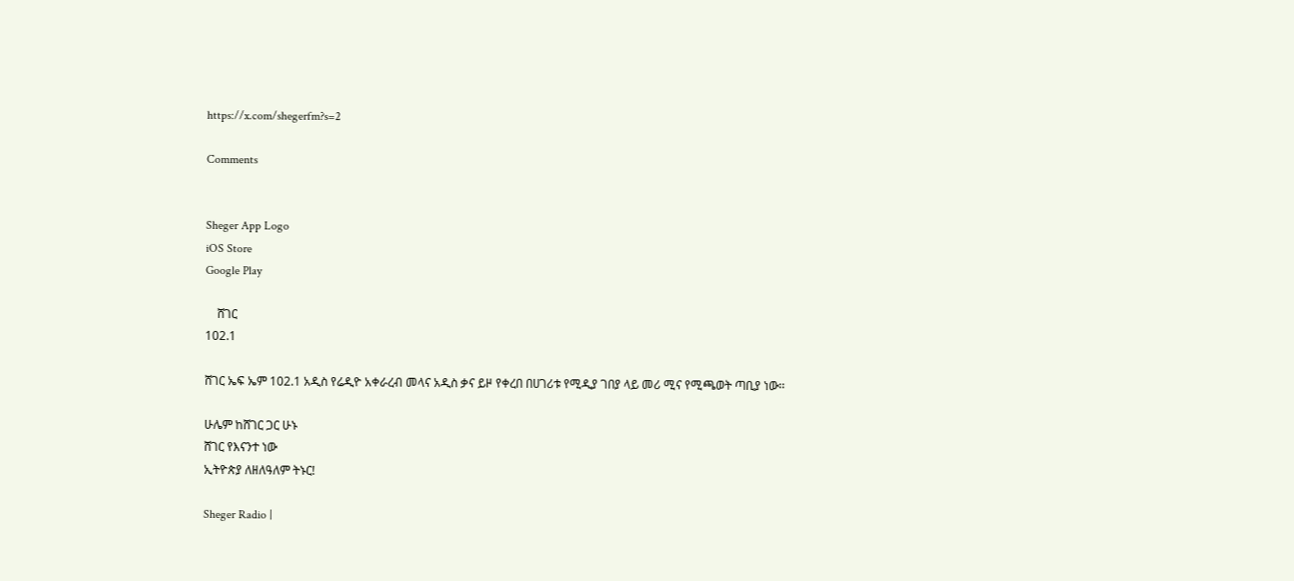https://x.com/shegerfm?s=2

Comments


Sheger App Logo
iOS Store
Google Play

    ሸገር
102.1

ሸገር ኤፍ ኤም 102.1 አዲስ የሬዲዮ አቀራረብ መላና አዲስ ቃና ይዞ የቀረበ በሀገሪቱ የሚዲያ ገበያ ላይ መሪ ሚና የሚጫወት ጣቢያ ነው፡፡

ሁሌም ከሸገር ጋር ሁኑ
ሸገር የእናንተ ነው
ኢትዮጵያ ለዘለዓለም ትኑር!

Sheger Radio |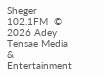Sheger 102.1FM  © 2026 Adey Tensae Media & Entertainment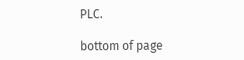PLC.

bottom of page